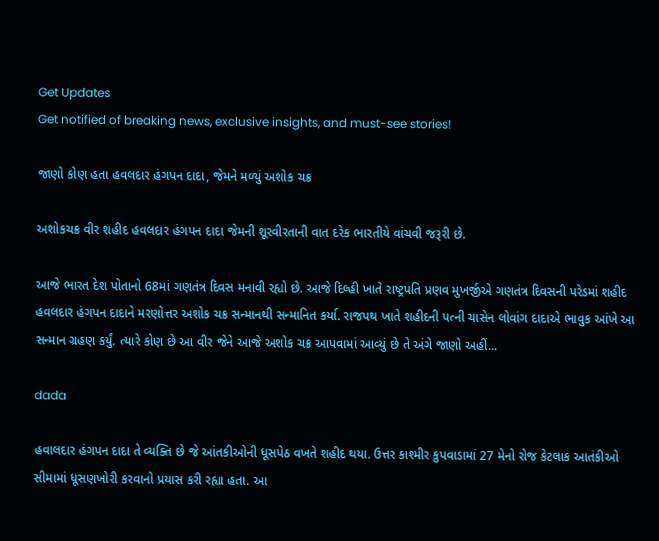Get Updates
Get notified of breaking news, exclusive insights, and must-see stories!

જાણો કોણ હતા હવલદાર હંગપન દાદા, જેમને મળ્યું અશોક ચક્ર

અશોકચક્ર વીર શહીદ હવલદાર હંગપન દાદા જેમની શૂરવીરતાની વાત દરેક ભારતીયે વાંચવી જરૂરી છે.

આજે ભારત દેશ પોતાનો 68માં ગણતંત્ર દિવસ મનાવી રહ્યો છે. આજે દિલ્હી ખાતે રાષ્ટ્રપતિ પ્રણવ મુખર્જીએ ગણતંત્ર દિવસની પરેડમાં શહીદ હવલદાર હંગપન દાદાને મરણોત્તર અશોક ચક્ર સન્માનથી સન્માનિત કર્યા. રાજપથ ખાતે શહીદની પત્ની ચાસેન લોવાંગ દાદાએ ભાવુક આંખે આ સન્માન ગ્રહણ કર્યું. ત્યારે કોણ છે આ વીર જેને આજે અશોક ચક્ર આપવામાં આવ્યું છે તે અંગે જાણો અહીં...

dada

હવાલદાર હંગપન દાદા તે વ્યક્તિ છે જે આંતકીઓની ધૂસપેઠ વખતે શહીદ થયા. ઉત્તર કાશ્મીર કુપવાડામાં 27 મેનો રોજ કેટલાક આતંકીઓ સીમામાં ધૂસણખોરી કરવાનો પ્રયાસ કરી રહ્યા હતા. આ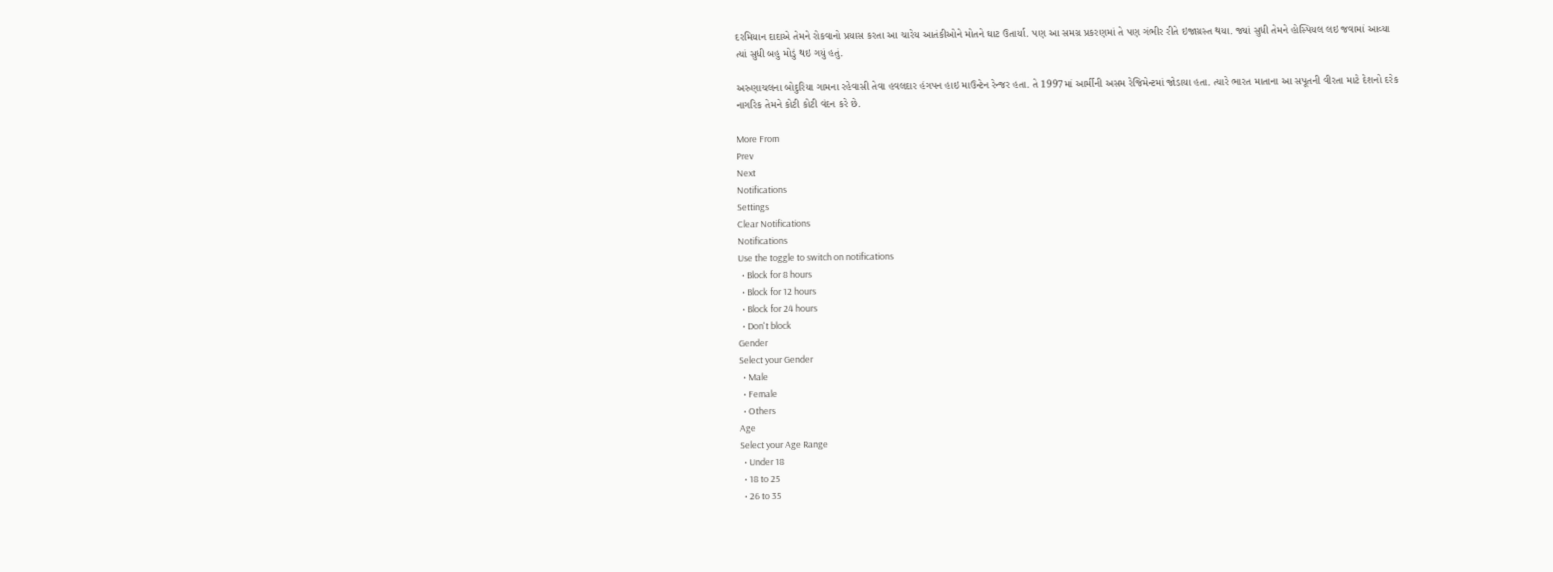દરમિયાન દાદાએ તેમને રોકવાનો પ્રયાસ કરતા આ ચારેય આતંકીઓને મોતને ઘાટ ઉતાર્યા. પણ આ સમગ્ર પ્રકરણમાં તે પણ ગંભીર રીતે ઇજાગ્રસ્ત થયા. જ્યાં સુધી તેમને હોસ્પિયલ લઇ જવામાં આવ્યા ત્યાં સુધી બહુ મોડું થઇ ગયું હતું.

અરુણાચલના બોદુરિયા ગામના રહેવાસી તેવા હવલદાર હંગપન હાઇ માઉન્ટેન રેન્જર હતા. તે 1997માં આર્મીની અસમ રેજિમેન્ટમાં જોડાયા હતા. ત્યારે ભારત માતાના આ સપૂતની વીરતા માટે દેશનો દરેક નાગરિક તેમને કોટી કોટી વંદન કરે છે.

More From
Prev
Next
Notifications
Settings
Clear Notifications
Notifications
Use the toggle to switch on notifications
  • Block for 8 hours
  • Block for 12 hours
  • Block for 24 hours
  • Don't block
Gender
Select your Gender
  • Male
  • Female
  • Others
Age
Select your Age Range
  • Under 18
  • 18 to 25
  • 26 to 35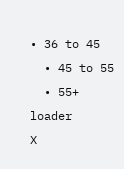• 36 to 45
  • 45 to 55
  • 55+
loader
X